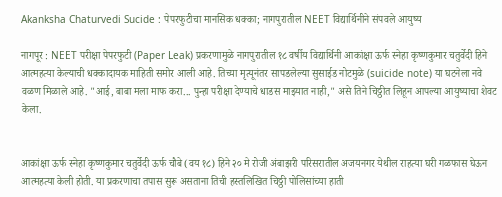Akanksha Chaturvedi Sucide : पेपरफुटीचा मानसिक धक्का; नागपुरातील NEET विद्यार्थिनीने संपवले आयुष्य

नागपूर : NEET परीक्षा पेपरफुटी (Paper Leak) प्रकरणामुळे नागपुरातील १८ वर्षीय विद्यार्थिनी आकांक्षा ऊर्फ स्नेहा कृष्णकुमार चतुर्वेदी हिने आत्महत्या केल्याची धक्कादायक माहिती समोर आली आहे. तिच्या मृत्यूनंतर सापडलेल्या सुसाईड नोटमुळे (suicide note) या घटनेला नवे वळण मिळाले आहे. "आई, बाबा मला माफ करा... पुन्हा परीक्षा देण्याचे धाडस माझ्यात नाही," असे तिने चिठ्ठीत लिहून आपल्या आयुष्याचा शेवट केला.


आकांक्षा ऊर्फ स्नेहा कृष्णकुमार चतुर्वेदी ऊर्फ चौबे (वय १८) हिने २० मे रोजी अंबाझरी परिसरातील अजयनगर येथील राहत्या घरी गळफास घेऊन आत्महत्या केली होती. या प्रकरणाचा तपास सुरू असताना तिची हस्तलिखित चिठ्ठी पोलिसांच्या हाती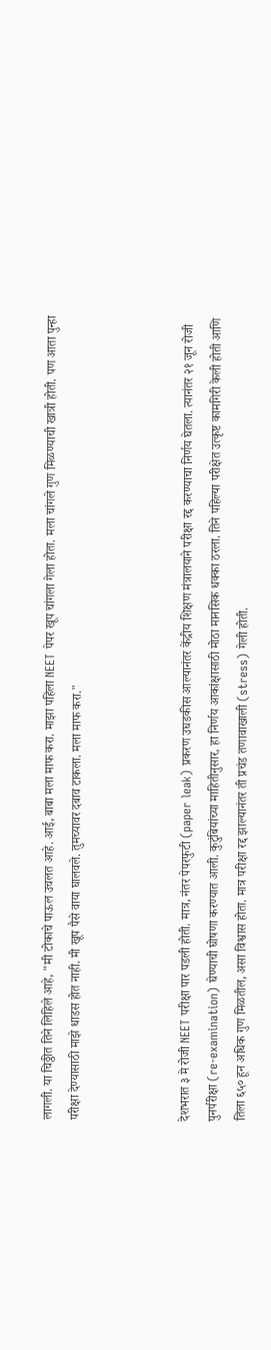लागली. या चिठ्ठीत तिने लिहिले आहे, "मी टोकाचे पाऊल उचलत आहे. आई, बाबा मला माफ करा. माझा पहिला NEET पेपर खूप चांगला गेला होता. मला चांगले गुण मिळण्याची खात्री होती. पण आता पुन्हा परीक्षा देण्यासाठी माझे धाडस होत नाही. मी खूप पैसे वाया घालवले. तुमच्यावर दबाव टाकला. मला माफ करा."



देशभरात ३ मे रोजी NEET परीक्षा पार पडली होती. मात्र, नंतर पेपरफुटी (paper leak) प्रकरण उघडकीस आल्यानंतर केंद्रीय शिक्षण मंत्रालयाने परीक्षा रद्द करण्याचा निर्णय घेतला. त्यानंतर २१ जून रोजी पुनर्परीक्षा (re-examination) घेण्याची घोषणा करण्यात आली. कुटुंबियांच्या माहितीनुसार, हा निर्णय आकांक्षासाठी मोठा मानसिक धक्का ठरला. तिने पहिल्या परीक्षेत उत्कृष्ट कामगिरी केली होती आणि तिला ६५० हून अधिक गुण मिळतील, असा विश्वास होता. मात्र परीक्षा रद्द झाल्यानंतर ती प्रचंड तणावाखाली (stress) गेली होती.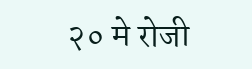२० मे रोजी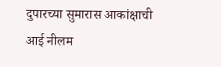दुपारच्या सुमारास आकांक्षाची आई नीलम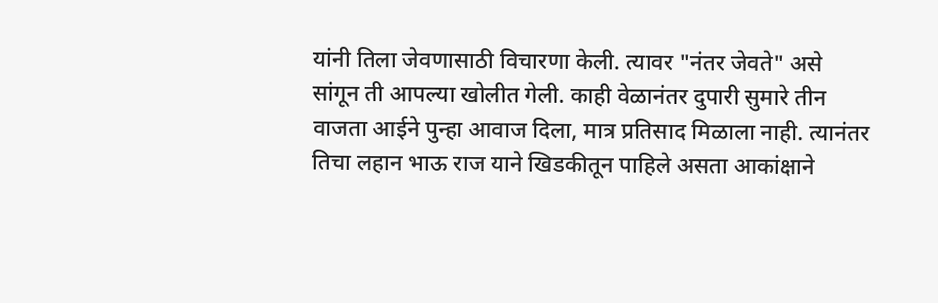यांनी तिला जेवणासाठी विचारणा केली. त्यावर "नंतर जेवते" असे सांगून ती आपल्या खोलीत गेली. काही वेळानंतर दुपारी सुमारे तीन वाजता आईने पुन्हा आवाज दिला, मात्र प्रतिसाद मिळाला नाही. त्यानंतर तिचा लहान भाऊ राज याने खिडकीतून पाहिले असता आकांक्षाने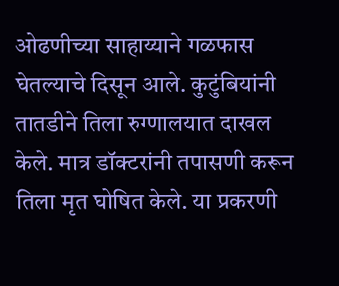ओढणीच्या साहाय्याने गळफास घेतल्याचे दिसून आले. कुटुंबियांनी तातडीने तिला रुग्णालयात दाखल केले. मात्र डॉक्टरांनी तपासणी करून तिला मृत घोषित केले. या प्रकरणी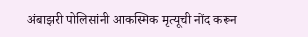अंबाझरी पोलिसांनी आकस्मिक मृत्यूची नोंद करून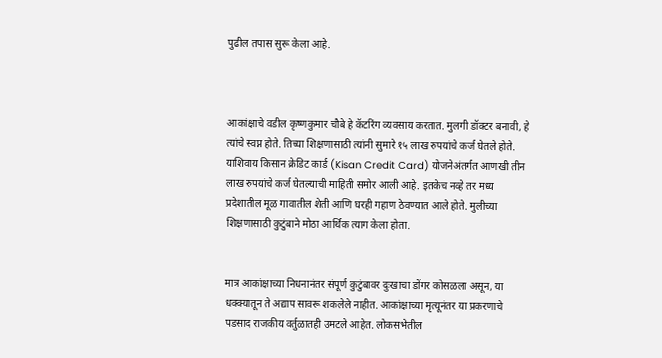पुढील तपास सुरू केला आहे.



आकांक्षाचे वडील कृष्णकुमार चौबे हे कॅटरिंग व्यवसाय करतात. मुलगी डॉक्टर बनावी, हे त्यांचे स्वप्न होते. तिच्या शिक्षणासाठी त्यांनी सुमारे १५ लाख रुपयांचे कर्ज घेतले होते. याशिवाय किसान क्रेडिट कार्ड (Kisan Credit Card) योजनेअंतर्गत आणखी तीन लाख रुपयांचे कर्ज घेतल्याची माहिती समोर आली आहे. इतकेच नव्हे तर मध्य प्रदेशातील मूळ गावातील शेती आणि घरही गहाण ठेवण्यात आले होते. मुलीच्या शिक्षणासाठी कुटुंबाने मोठा आर्थिक त्याग केला होता.


मात्र आकांक्षाच्या निधनानंतर संपूर्ण कुटुंबावर दुःखाचा डोंगर कोसळला असून, या धक्क्यातून ते अद्याप सावरू शकलेले नाहीत. आकांक्षाच्या मृत्यूनंतर या प्रकरणाचे पडसाद राजकीय वर्तुळातही उमटले आहेत. लोकसभेतील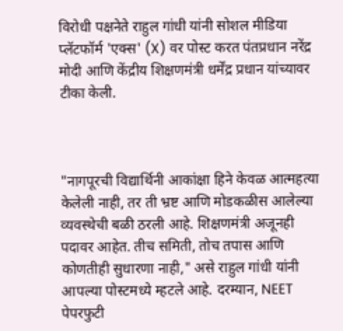विरोधी पक्षनेते राहुल गांधी यांनी सोशल मीडिया प्लॅटफॉर्म 'एक्स' (X) वर पोस्ट करत पंतप्रधान नरेंद्र मोदी आणि केंद्रीय शिक्षणमंत्री धर्मेंद्र प्रधान यांच्यावर टीका केली.



"नागपूरची विद्यार्थिनी आकांक्षा हिने केवळ आत्महत्या केलेली नाही, तर ती भ्रष्ट आणि मोडकळीस आलेल्या व्यवस्थेची बळी ठरली आहे. शिक्षणमंत्री अजूनही पदावर आहेत. तीच समिती, तोच तपास आणि कोणतीही सुधारणा नाही," असे राहुल गांधी यांनी आपल्या पोस्टमध्ये म्हटले आहे. दरम्यान, NEET पेपरफुटी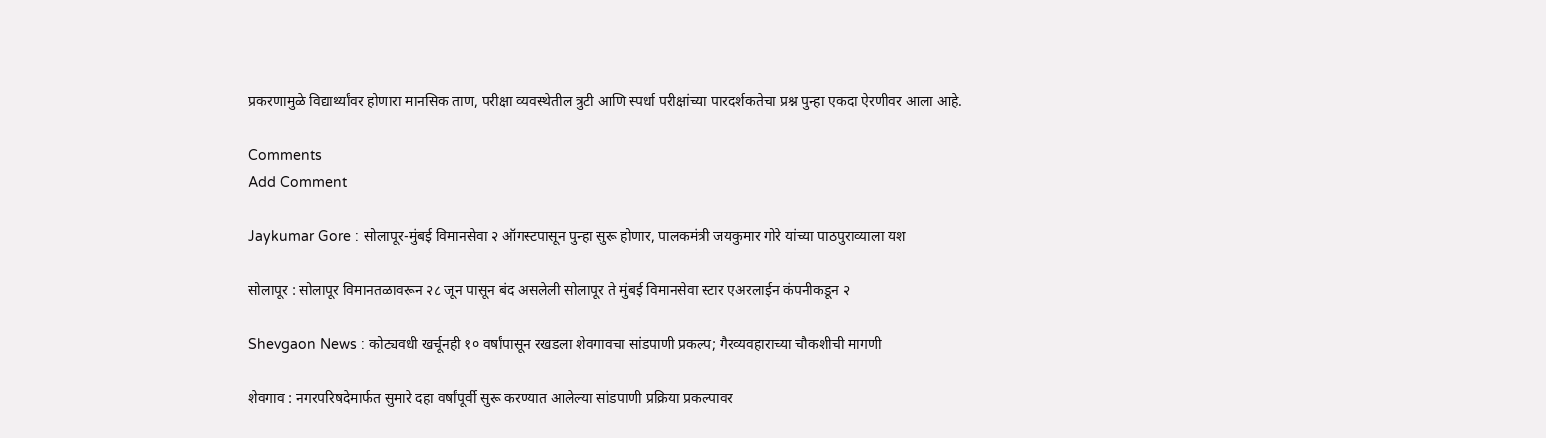प्रकरणामुळे विद्यार्थ्यांवर होणारा मानसिक ताण, परीक्षा व्यवस्थेतील त्रुटी आणि स्पर्धा परीक्षांच्या पारदर्शकतेचा प्रश्न पुन्हा एकदा ऐरणीवर आला आहे.

Comments
Add Comment

Jaykumar Gore : सोलापूर-मुंबई विमानसेवा २ ऑगस्टपासून पुन्हा सुरू होणार, पालकमंत्री जयकुमार गोरे यांच्या पाठपुराव्याला यश

सोलापूर : सोलापूर विमानतळावरून २८ जून पासून बंद असलेली सोलापूर ते मुंबई विमानसेवा स्टार एअरलाईन कंपनीकडून २

Shevgaon News : कोट्यवधी खर्चूनही १० वर्षांपासून रखडला शेवगावचा सांडपाणी प्रकल्प; गैरव्यवहाराच्या चौकशीची मागणी

शेवगाव : नगरपरिषदेमार्फत सुमारे दहा वर्षांपूर्वी सुरू करण्यात आलेल्या सांडपाणी प्रक्रिया प्रकल्पावर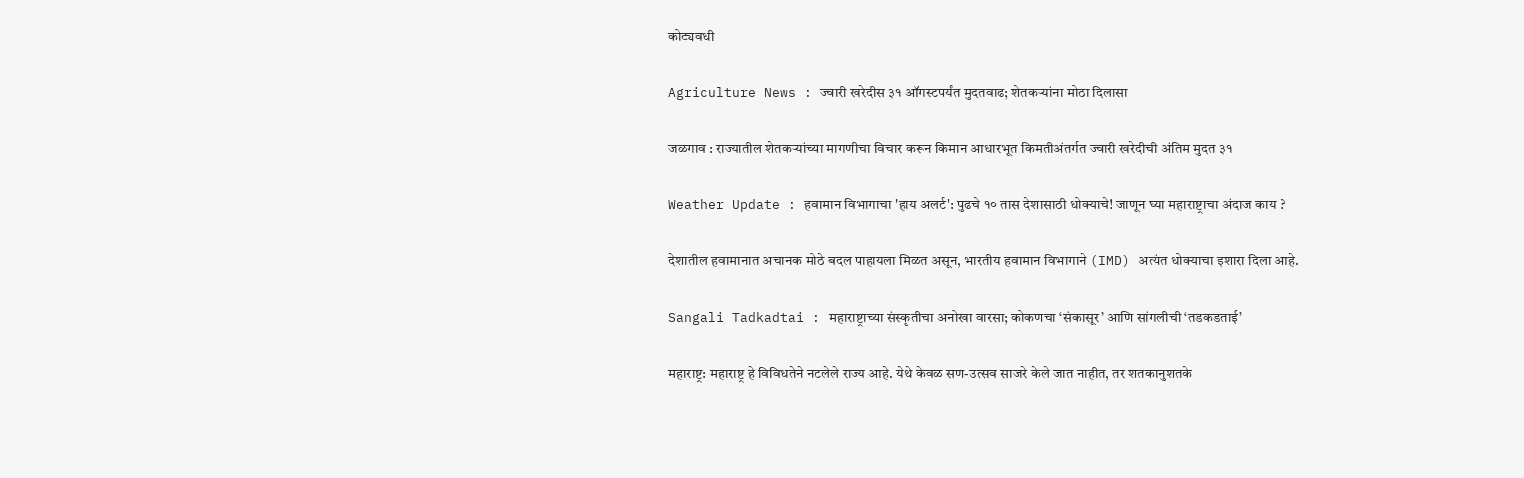कोट्यवधी

Agriculture News : ज्वारी खरेदीस ३१ ऑगस्टपर्यंत मुदतवाढ; शेतकऱ्यांना मोठा दिलासा

जळगाव : राज्यातील शेतकऱ्यांच्या मागणीचा विचार करून किमान आधारभूत किमतीअंतर्गत ज्वारी खरेदीची अंतिम मुदत ३१

Weather Update : हवामान विभागाचा 'हाय अलर्ट': पुढचे १० तास देशासाठी धोक्याचे! जाणून घ्या महाराष्ट्राचा अंदाज काय ?

देशातील हवामानात अचानक मोठे बदल पाहायला मिळत असून, भारतीय हवामान विभागाने (IMD) अत्यंत धोक्याचा इशारा दिला आहे.

Sangali Tadkadtai : महाराष्ट्राच्या संस्कृतीचा अनोखा वारसा; कोकणचा ‘संकासूर’ आणि सांगलीची ‘तडकडताई’

महाराष्ट्र: महाराष्ट्र हे विविधतेने नटलेले राज्य आहे. येथे केवळ सण-उत्सव साजरे केले जात नाहीत, तर शतकानुशतके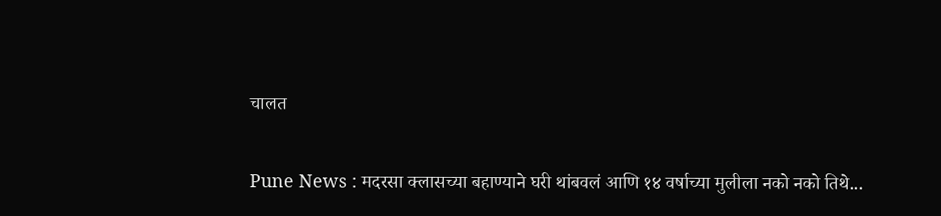चालत

Pune News : मदरसा क्लासच्या बहाण्याने घरी थांबवलं आणि १४ वर्षाच्या मुलीला नको नको तिथे...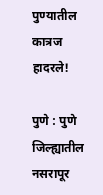पुण्यातील कात्रज हादरले!

पुणे : पुणे जिल्ह्यातील नसरापूर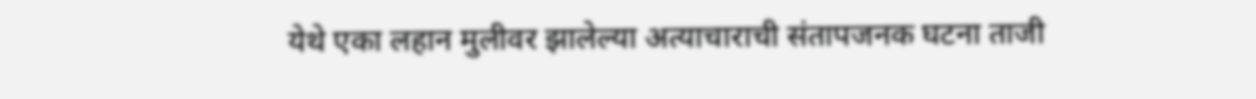येथे एका लहान मुलीवर झालेल्या अत्याचाराची संतापजनक घटना ताजी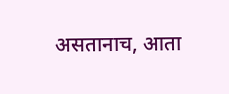असतानाच, आता